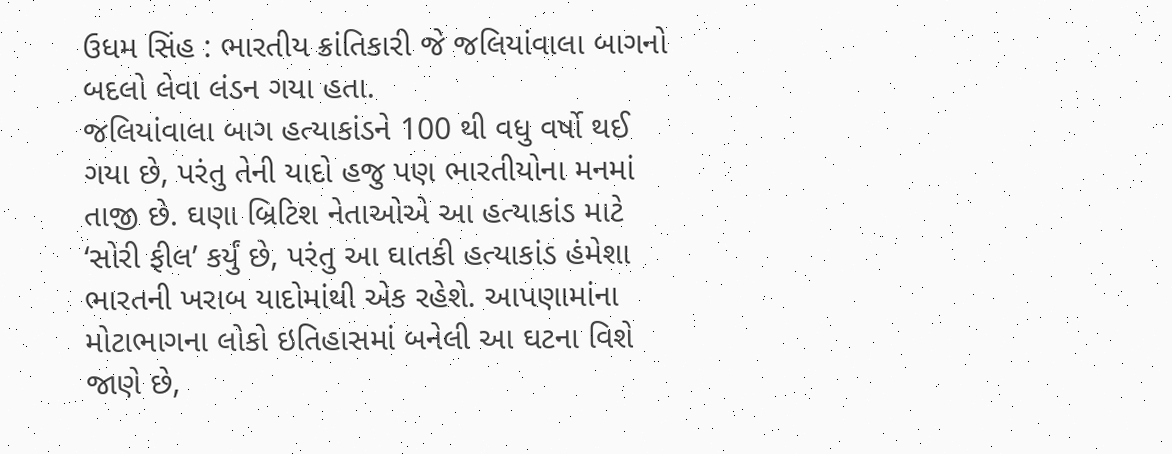ઉધમ સિંહ : ભારતીય ક્રાંતિકારી જે જલિયાંવાલા બાગનો બદલો લેવા લંડન ગયા હતા.
જલિયાંવાલા બાગ હત્યાકાંડને 100 થી વધુ વર્ષો થઈ ગયા છે, પરંતુ તેની યાદો હજુ પણ ભારતીયોના મનમાં તાજી છે. ઘણા બ્રિટિશ નેતાઓએ આ હત્યાકાંડ માટે ‘સોરી ફીલ’ કર્યું છે, પરંતુ આ ઘાતકી હત્યાકાંડ હંમેશા ભારતની ખરાબ યાદોમાંથી એક રહેશે. આપણામાંના મોટાભાગના લોકો ઇતિહાસમાં બનેલી આ ઘટના વિશે જાણે છે,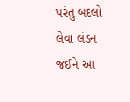પરંતુ બદલો લેવા લંડન જઈને આ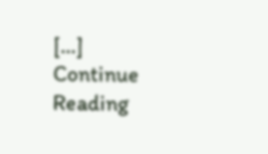[…]
Continue Reading